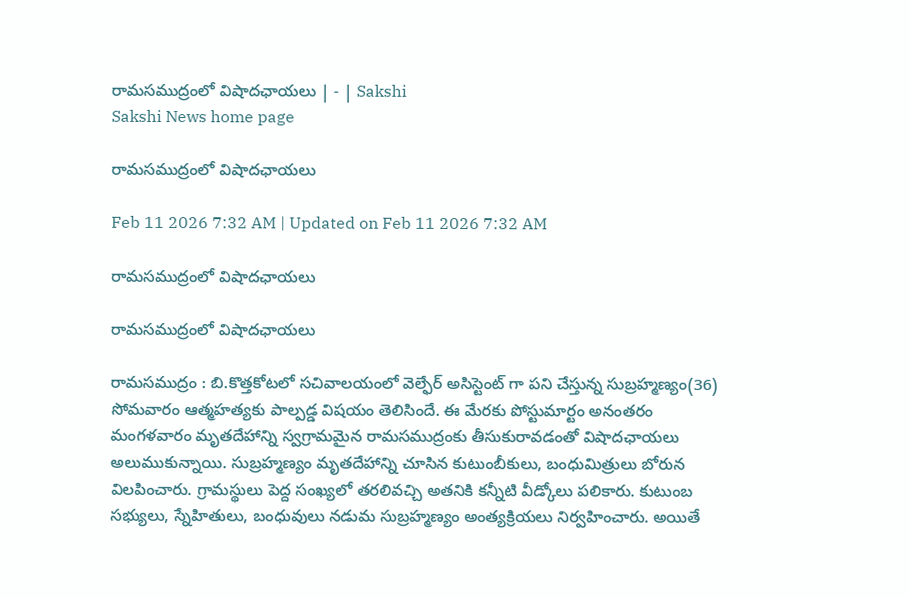రామసముద్రంలో విషాదఛాయలు | - | Sakshi
Sakshi News home page

రామసముద్రంలో విషాదఛాయలు

Feb 11 2026 7:32 AM | Updated on Feb 11 2026 7:32 AM

రామసముద్రంలో విషాదఛాయలు

రామసముద్రంలో విషాదఛాయలు

రామసముద్రం : బి.కొత్తకోటలో సచివాలయంలో వెల్ఫేర్‌ అసిస్టెంట్‌ గా పని చేస్తున్న సుబ్రహ్మణ్యం(36) సోమవారం ఆత్మహత్యకు పాల్పడ్డ విషయం తెలిసిందే. ఈ మేరకు పోస్టుమార్టం అనంతరం మంగళవారం మృతదేహాన్ని స్వగ్రామమైన రామసముద్రంకు తీసుకురావడంతో విషాదఛాయలు అలుముకున్నాయి. సుబ్రహ్మణ్యం మృతదేహాన్ని చూసిన కుటుంబీకులు, బంధుమిత్రులు బోరున విలపించారు. గ్రామస్థులు పెద్ద సంఖ్యలో తరలివచ్చి అతనికి కన్నీటి వీడ్కోలు పలికారు. కుటుంబ సభ్యులు, స్నేహితులు, బంధువులు నడుమ సుబ్రహ్మణ్యం అంత్యక్రియలు నిర్వహించారు. అయితే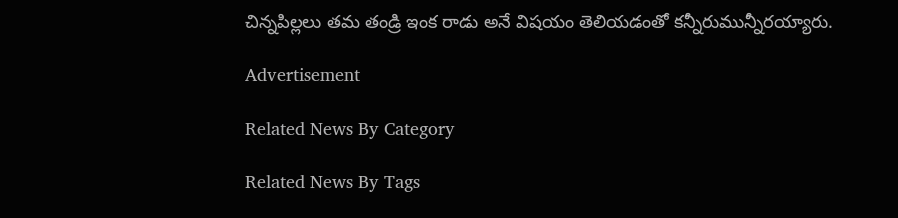చిన్నపిల్లలు తమ తండ్రి ఇంక రాడు అనే విషయం తెలియడంతో కన్నీరుమున్నీరయ్యారు.

Advertisement

Related News By Category

Related News By Tags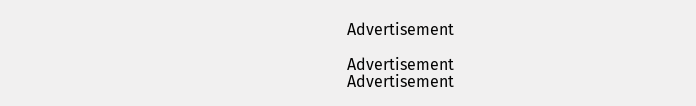Advertisement

Advertisement
Advertisement